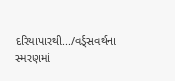દરિયાપારથી.../વર્ડ્સવર્થના સ્મરણમાં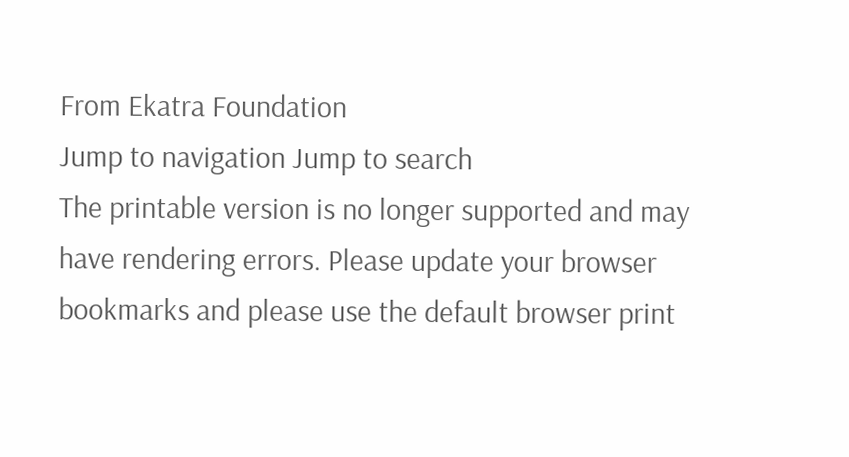From Ekatra Foundation
Jump to navigation Jump to search
The printable version is no longer supported and may have rendering errors. Please update your browser bookmarks and please use the default browser print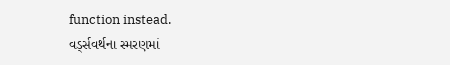function instead.
વર્ડ્સવર્થના સ્મરણમાં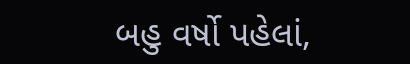બહુ વર્ષો પહેલાં,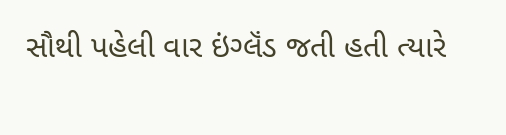સૌથી પહેલી વાર ઇંગ્લૅંડ જતી હતી ત્યારે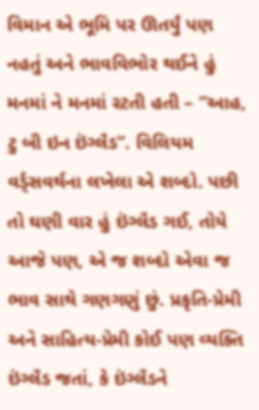વિમાન એ ભૂમિ પર ઊતર્યું પણ નહતું અને ભાવવિભોર થઈને હું મનમાં ને મનમાં રટતી હતી – “આહ, ટુ બી ઇન ઇંગ્લૅંડ”. વિલિયમ વર્ડ્સવર્થના લખેલા એ શબ્દો. પછી તો ઘણી વાર હું ઇંગ્લૅંડ ગઈ, તોયે આજે પણ, એ જ શબ્દો એવા જ ભાવ સાથે ગણગણું છું. પ્રકૃતિ-પ્રેમી અને સાહિત્ય-પ્રેમી કોઈ પણ વ્યક્તિ ઇંગ્લૅંડ જતાં, કે ઇંગ્લૅંડને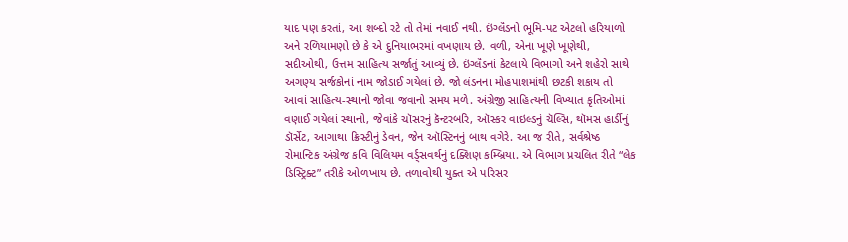યાદ પણ કરતાં, આ શબ્દો રટે તો તેમાં નવાઈ નથી. ઇંગ્લૅંડનો ભૂમિ-પટ એટલો હરિયાળો અને રળિયામણો છે કે એ દુનિયાભરમાં વખણાય છે. વળી, એના ખૂણે ખૂણેથી, સદીઓથી, ઉત્તમ સાહિત્ય સર્જાતું આવ્યું છે. ઇંગ્લૅંડનાં કેટલાયે વિભાગો અને શહેરો સાથે અગણ્ય સર્જકોનાં નામ જોડાઈ ગયેલાં છે. જો લંડનના મોહપાશમાંથી છટકી શકાય તો આવાં સાહિત્ય-સ્થાનો જોવા જવાનો સમય મળે. અંગ્રેજી સાહિત્યની વિખ્યાત કૃતિઓમાં વણાઈ ગયેલાં સ્થાનો, જેવાંકે ચૉસરનું કૅન્ટરબરિ, ઑસ્કર વાઇલ્ડનું ચૅલ્સિ, થૉમસ હાર્ડીનું ડૉર્સેટ, આગાથા ક્રિસ્ટીનું ડેવન, જેન ઑસ્ટિનનું બાથ વગેરે. આ જ રીતે, સર્વશ્રેષ્ઠ રોમાન્ટિક અંગ્રેજ કવિ વિલિયમ વર્ડ્સવર્થનું દક્શિણ કમ્બ્રિયા. એ વિભાગ પ્રચલિત રીતે “લેક ડિસ્ટ્રિક્ટ” તરીકે ઓળખાય છે. તળાવોથી યુક્ત એ પરિસર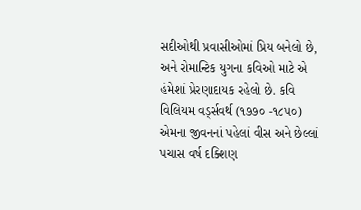સદીઓથી પ્રવાસીઓમાં પ્રિય બનેલો છે, અને રોમાન્ટિક યુગના કવિઓ માટે એ હંમેશાં પ્રેરણાદાયક રહેલો છે. કવિ વિલિયમ વર્ડ્સવર્થ (૧૭૭૦ -૧૮૫૦) એમના જીવનનાં પહેલાં વીસ અને છેલ્લાં પચાસ વર્ષ દક્શિણ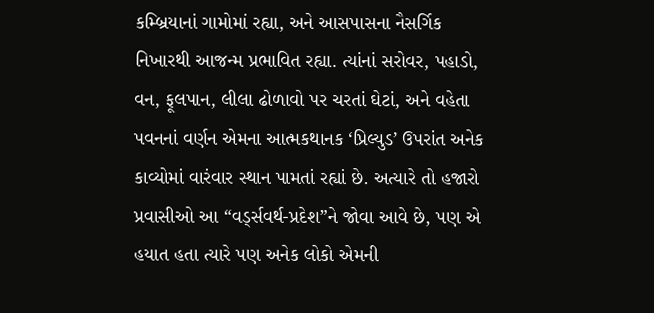કમ્બ્રિયાનાં ગામોમાં રહ્યા, અને આસપાસના નૈસર્ગિક નિખારથી આજન્મ પ્રભાવિત રહ્યા. ત્યાંનાં સરોવર, પહાડો, વન, ફૂલપાન, લીલા ઢોળાવો પર ચરતાં ઘેટાં, અને વહેતા પવનનાં વર્ણન એમના આત્મકથાનક ‘પ્રિલ્યુડ’ ઉપરાંત અનેક કાવ્યોમાં વારંવાર સ્થાન પામતાં રહ્યાં છે. અત્યારે તો હજારો પ્રવાસીઓ આ “વર્ડ્સવર્થ-પ્રદેશ”ને જોવા આવે છે, પણ એ હયાત હતા ત્યારે પણ અનેક લોકો એમની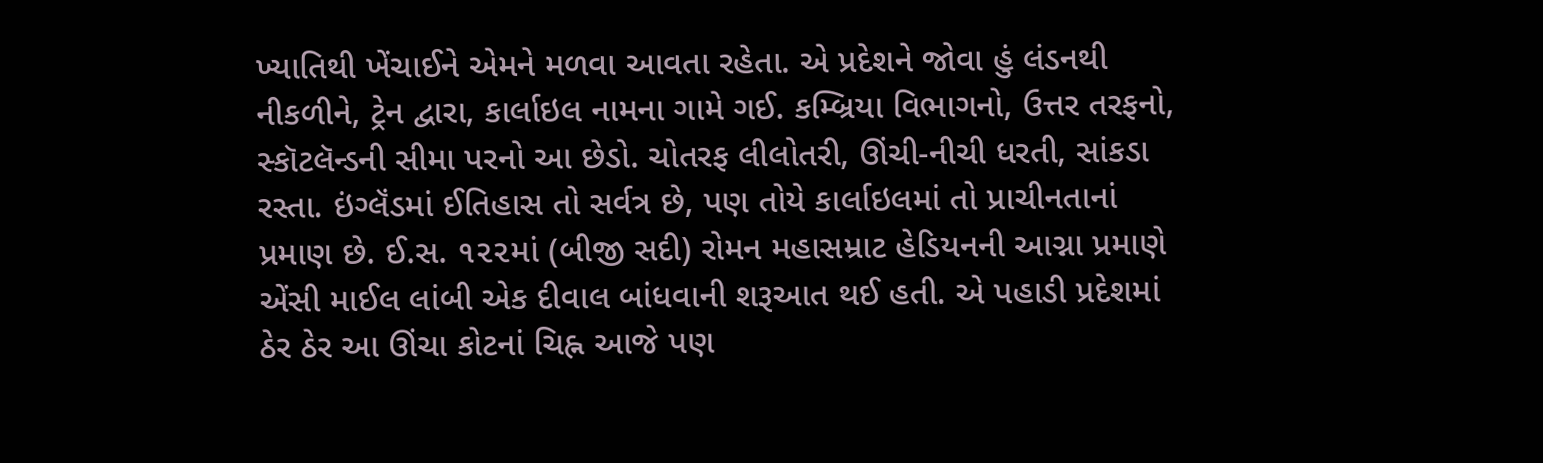ખ્યાતિથી ખેંચાઈને એમને મળવા આવતા રહેતા. એ પ્રદેશને જોવા હું લંડનથી નીકળીને, ટ્રેન દ્વારા, કાર્લાઇલ નામના ગામે ગઈ. કમ્બ્રિયા વિભાગનો, ઉત્તર તરફનો, સ્કૉટલૅન્ડની સીમા પરનો આ છેડો. ચોતરફ લીલોતરી, ઊંચી-નીચી ધરતી, સાંકડા રસ્તા. ઇંગ્લૅંડમાં ઈતિહાસ તો સર્વત્ર છે, પણ તોયે કાર્લાઇલમાં તો પ્રાચીનતાનાં પ્રમાણ છે. ઈ.સ. ૧૨૨માં (બીજી સદી) રોમન મહાસમ્રાટ હેડિયનની આગ્ના પ્રમાણે એંસી માઈલ લાંબી એક દીવાલ બાંધવાની શરૂઆત થઈ હતી. એ પહાડી પ્રદેશમાં ઠેર ઠેર આ ઊંચા કોટનાં ચિહ્ન આજે પણ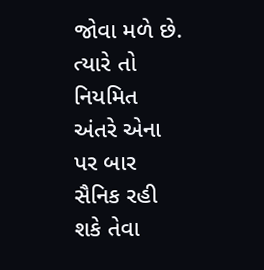જોવા મળે છે. ત્યારે તો નિયમિત અંતરે એના પર બાર સૈનિક રહી શકે તેવા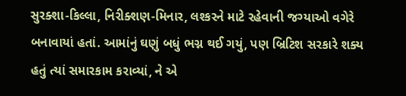સુરક્શા-કિલ્લા, નિરીક્શણ-મિનાર, લશ્કરને માટે રહેવાની જગ્યાઓ વગેરે બનાવાયાં હતાં. આમાંનું ઘણું બધું ભગ્ન થઈ ગયું, પણ બ્રિટિશ સરકારે શક્ય હતું ત્યાં સમારકામ કરાવ્યાં, ને એ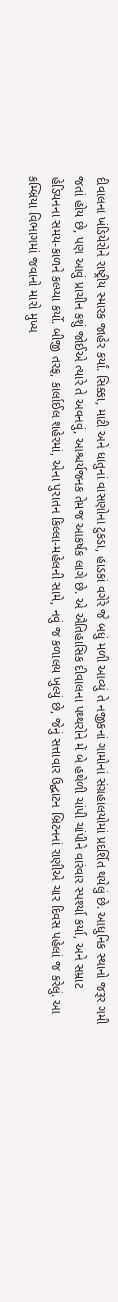દીવાલના ખંડિયેરોને રાષ્ટ્રીય સ્મારક જાહેર કર્યાં. સિક્કા, માટી અને ધાતુનાં વાસણોના ટુકડા, હાડકાં વગેરે જે બધું મળી આવ્યું તે નજીકનાં ગામોનાં સંગ્રહાલયોમાં પ્રદર્શિત થયેલું છે. આધુનિક સ્થાનો જરૂર ગમી જતાં હોય છે, પણ આવું પ્રાચીન કશું જોઈએ ત્યારે તે અવનવું, આશ્ચર્યજનક તેમજ આકર્ષક લાગે છે. એ ઐતિહાસિક દીવાલના પથ્થરોને મેં બે હથેળી ચાંપી ચાંપીને વારંવાર સ્પર્શ્યા કર્યા, અને સમ્રાટ હેડિયનના સમય-કાળને કલ્પ્યા કર્યો. બીજી તરફ, કાર્લાઈલ શહેરમાં, એના પુરાતન કિલ્લા-મહેલની સામે, નવું જ કળાલય ખુલ્યું છે, જેનું સત્તાવાર ઉદ્ઘાટન બ્રિટનનાં રાણીએ ચાર દિવસ પહેલાં જ કરેલું. આ કમ્બ્રિયા વિભાગમાં જવાનો મારો મુખ્ય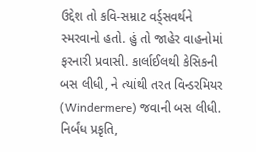ઉદ્દેશ તો કવિ-સમ્રાટ વર્ડ્સવર્થને સ્મરવાનો હતો. હું તો જાહેર વાહનોમાં ફરનારી પ્રવાસી. કાર્લાઈલથી કેસિકની બસ લીધી, ને ત્યાંથી તરત વિન્ડરમિયર (Windermere) જવાની બસ લીધી. નિર્બંધ પ્રકૃતિ,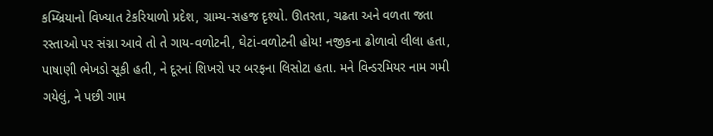કમ્બ્રિયાનો વિખ્યાત ટેકરિયાળો પ્રદેશ, ગ્રામ્ય-સહજ દૃશ્યો. ઊતરતા, ચઢતા અને વળતા જતા રસ્તાઓ પર સંગ્ના આવે તો તે ગાય-વળોટની, ઘેટાં-વળોટની હોય! નજીકના ઢોળાવો લીલા હતા, પાષાણી ભેખડો સૂકી હતી, ને દૂરનાં શિખરો પર બરફના લિસોટા હતા. મને વિન્ડરમિયર નામ ગમી ગયેલું, ને પછી ગામ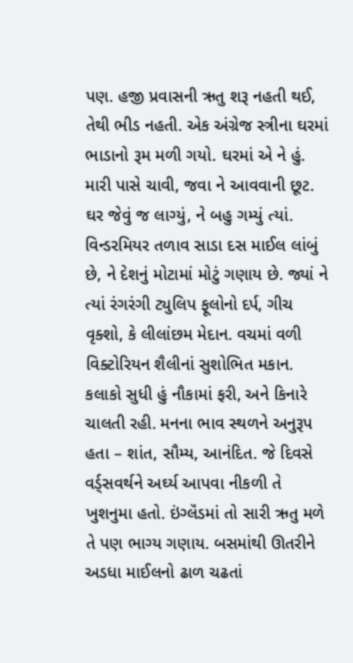પણ. હજી પ્રવાસની ઋતુ શરૂ નહતી થઈ, તેથી ભીડ નહતી. એક અંગ્રેજ સ્ત્રીના ઘરમાં ભાડાનો રૂમ મળી ગયો. ઘરમાં એ ને હું. મારી પાસે ચાવી, જવા ને આવવાની છૂટ. ઘર જેવું જ લાગ્યું, ને બહુ ગમ્યું ત્યાં. વિન્ડરમિયર તળાવ સાડા દસ માઈલ લાંબું છે, ને દેશનું મોટામાં મોટું ગણાય છે. જ્યાં ને ત્યાં રંગરંગી ટ્યુલિપ ફૂલોનો દર્પ, ગીચ વૃક્શો, કે લીલાંછમ મેદાન. વચમાં વળી વિક્ટોરિયન શૈલીનાં સુશોભિત મકાન. કલાકો સુધી હું નૌકામાં ફરી, અને કિનારે ચાલતી રહી. મનના ભાવ સ્થળને અનુરૂપ હતા – શાંત, સૌમ્ય, આનંદિત. જે દિવસે વર્ડ્સવર્થને અર્ઘ્ય આપવા નીકળી તે ખુશનુમા હતો. ઇંગ્લૅંડમાં તો સારી ઋતુ મળે તે પણ ભાગ્ય ગણાય. બસમાંથી ઊતરીને અડધા માઈલનો ઢાળ ચઢતાં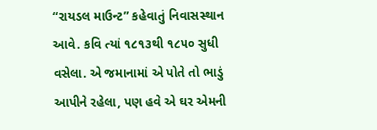“રાયડલ માઉન્ટ” કહેવાતું નિવાસસ્થાન આવે. કવિ ત્યાં ૧૮૧૩થી ૧૮૫૦ સુધી વસેલા. એ જમાનામાં એ પોતે તો ભાડું આપીને રહેલા, પણ હવે એ ઘર એમની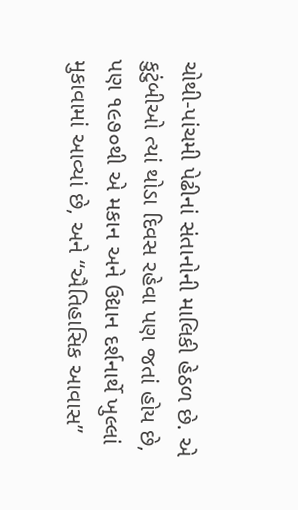ચોથી-પાંચમી પેઢીનાં સંતાનોની માલિકી હેઠળ છે. એ કુટુંબીઓ ત્યાં થોડા દિવસ રહેવા પણ જતાં હોય છે, પણ ૧૯૭૦થી એ મકાન અને ઉદ્યાન દર્શનાર્થે ખુલ્લાં મુકાવામાં આવ્યાં છે, અને “ઐતિહાસિક આવાસ”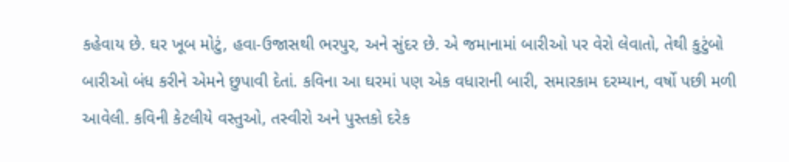કહેવાય છે. ઘર ખૂબ મોટું, હવા-ઉજાસથી ભરપુર, અને સુંદર છે. એ જમાનામાં બારીઓ પર વેરો લેવાતો, તેથી કુટુંબો બારીઓ બંધ કરીને એમને છુપાવી દેતાં. કવિના આ ઘરમાં પણ એક વધારાની બારી, સમારકામ દરમ્યાન, વર્ષો પછી મળી આવેલી. કવિની કેટલીયે વસ્તુઓ, તસ્વીરો અને પુસ્તકો દરેક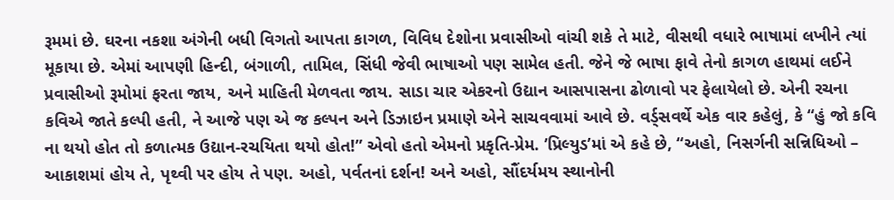રૂમમાં છે. ઘરના નકશા અંગેની બધી વિગતો આપતા કાગળ, વિવિધ દેશોના પ્રવાસીઓ વાંચી શકે તે માટે, વીસથી વધારે ભાષામાં લખીને ત્યાં મૂકાયા છે. એમાં આપણી હિન્દી, બંગાળી, તામિલ, સિંધી જેવી ભાષાઓ પણ સામેલ હતી. જેને જે ભાષા ફાવે તેનો કાગળ હાથમાં લઈને પ્રવાસીઓ રૂમોમાં ફરતા જાય, અને માહિતી મેળવતા જાય. સાડા ચાર એકરનો ઉદ્યાન આસપાસના ઢોળાવો પર ફેલાયેલો છે. એની રચના કવિએ જાતે કલ્પી હતી, ને આજે પણ એ જ કલ્પન અને ડિઝાઇન પ્રમાણે એને સાચવવામાં આવે છે. વર્ડ્સવર્થે એક વાર કહેલું, કે “હું જો કવિ ના થયો હોત તો કળાત્મક ઉદ્યાન-રચયિતા થયો હોત!” એવો હતો એમનો પ્રકૃતિ-પ્રેમ. ’પ્રિલ્યુડ’માં એ કહે છે, “અહો, નિસર્ગની સન્નિધિઓ – આકાશમાં હોય તે, પૃથ્વી પર હોય તે પણ. અહો, પર્વતનાં દર્શન! અને અહો, સૌંદર્યમય સ્થાનોની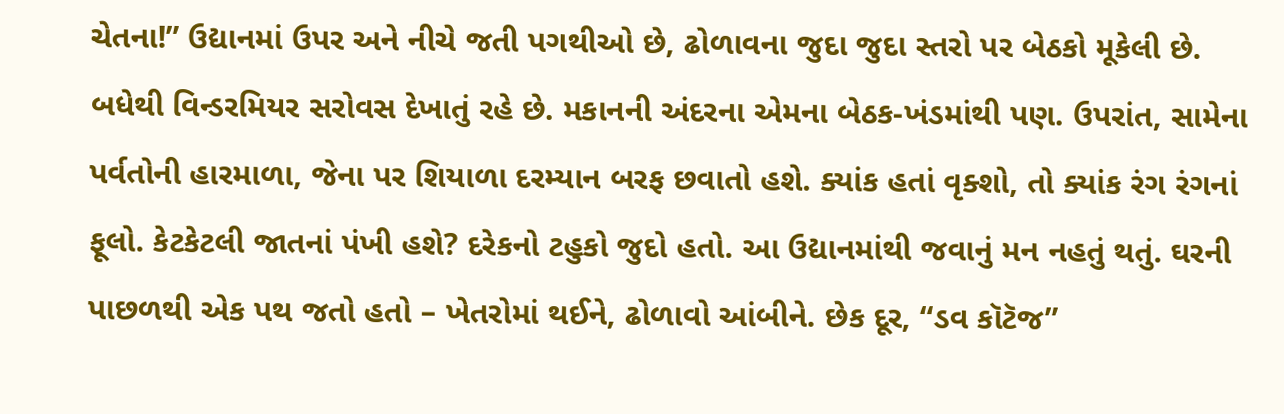ચેતના!” ઉદ્યાનમાં ઉપર અને નીચે જતી પગથીઓ છે, ઢોળાવના જુદા જુદા સ્તરો પર બેઠકો મૂકેલી છે. બધેથી વિન્ડરમિયર સરોવસ દેખાતું રહે છે. મકાનની અંદરના એમના બેઠક-ખંડમાંથી પણ. ઉપરાંત, સામેના પર્વતોની હારમાળા, જેના પર શિયાળા દરમ્યાન બરફ છવાતો હશે. ક્યાંક હતાં વૃક્શો, તો ક્યાંક રંગ રંગનાં ફૂલો. કેટકેટલી જાતનાં પંખી હશે? દરેકનો ટહુકો જુદો હતો. આ ઉદ્યાનમાંથી જવાનું મન નહતું થતું. ઘરની પાછળથી એક પથ જતો હતો – ખેતરોમાં થઈને, ઢોળાવો આંબીને. છેક દૂર, “ડવ કૉટૅજ”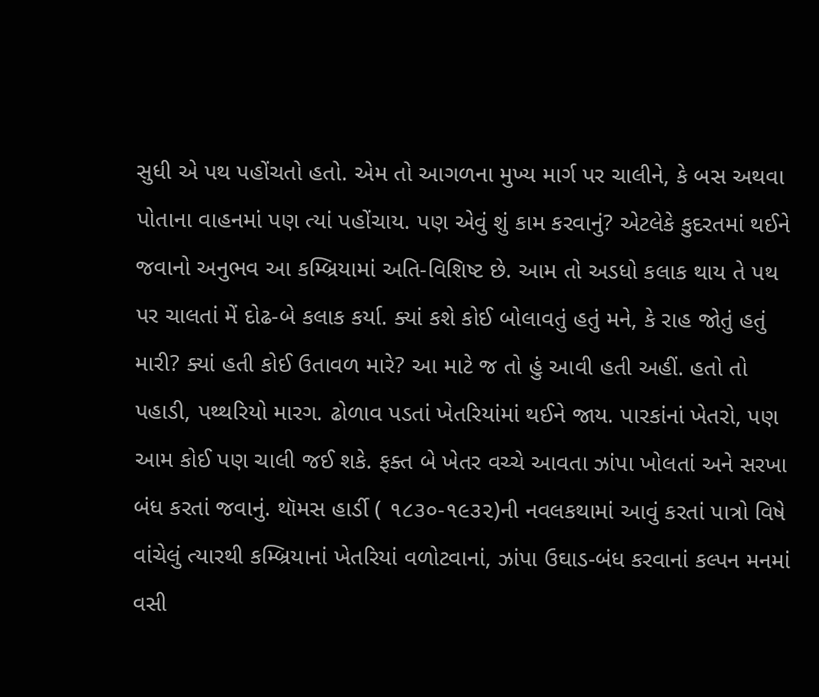સુધી એ પથ પહોંચતો હતો. એમ તો આગળના મુખ્ય માર્ગ પર ચાલીને, કે બસ અથવા પોતાના વાહનમાં પણ ત્યાં પહોંચાય. પણ એવું શું કામ કરવાનું? એટલેકે કુદરતમાં થઈને જવાનો અનુભવ આ કમ્બ્રિયામાં અતિ-વિશિષ્ટ છે. આમ તો અડધો કલાક થાય તે પથ પર ચાલતાં મેં દોઢ-બે કલાક કર્યા. ક્યાં કશે કોઈ બોલાવતું હતું મને, કે રાહ જોતું હતું મારી? ક્યાં હતી કોઈ ઉતાવળ મારે? આ માટે જ તો હું આવી હતી અહીં. હતો તો પહાડી, પથ્થરિયો મારગ. ઢોળાવ પડતાં ખેતરિયાંમાં થઈને જાય. પારકાંનાં ખેતરો, પણ આમ કોઈ પણ ચાલી જઈ શકે. ફક્ત બે ખેતર વચ્ચે આવતા ઝાંપા ખોલતાં અને સરખા બંધ કરતાં જવાનું. થૉમસ હાર્ડી ( ૧૮૩૦-૧૯૩૨)ની નવલકથામાં આવું કરતાં પાત્રો વિષે વાંચેલું ત્યારથી કમ્બ્રિયાનાં ખેતરિયાં વળોટવાનાં, ઝાંપા ઉઘાડ-બંધ કરવાનાં કલ્પન મનમાં વસી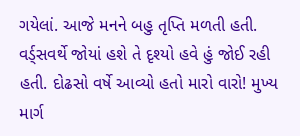ગયેલાં. આજે મનને બહુ તૃપ્તિ મળતી હતી. વર્ડ્સવર્થે જોયાં હશે તે દૃશ્યો હવે હું જોઈ રહી હતી. દોઢસો વર્ષે આવ્યો હતો મારો વારો! મુખ્ય માર્ગ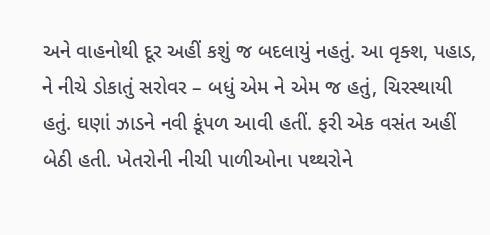અને વાહનોથી દૂર અહીં કશું જ બદલાયું નહતું. આ વૃક્શ, પહાડ, ને નીચે ડોકાતું સરોવર – બધું એમ ને એમ જ હતું, ચિરસ્થાયી હતું. ઘણાં ઝાડને નવી કૂંપળ આવી હતીં. ફરી એક વસંત અહીં બેઠી હતી. ખેતરોની નીચી પાળીઓના પથ્થરોને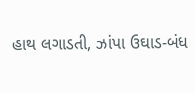હાથ લગાડતી, ઝાંપા ઉઘાડ-બંધ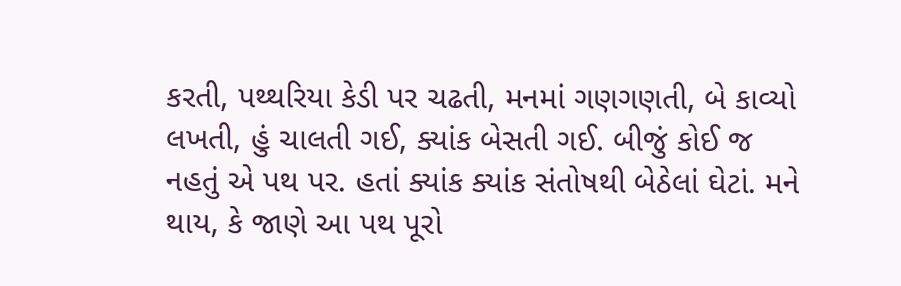કરતી, પથ્થરિયા કેડી પર ચઢતી, મનમાં ગણગણતી, બે કાવ્યો લખતી, હું ચાલતી ગઈ, ક્યાંક બેસતી ગઈ. બીજું કોઈ જ નહતું એ પથ પર. હતાં ક્યાંક ક્યાંક સંતોષથી બેઠેલાં ઘેટાં. મને થાય, કે જાણે આ પથ પૂરો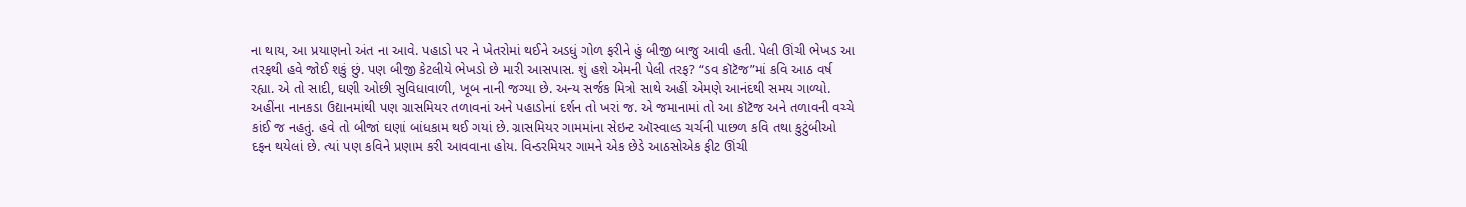ના થાય, આ પ્રયાણનો અંત ના આવે. પહાડો પર ને ખેતરોમાં થઈને અડધું ગોળ ફરીને હું બીજી બાજુ આવી હતી. પેલી ઊંચી ભેખડ આ તરફથી હવે જોઈ શકું છું. પણ બીજી કેટલીયે ભેખડો છે મારી આસપાસ. શું હશે એમની પેલી તરફ? “ડવ કૉટૅજ”માં કવિ આઠ વર્ષ રહ્યા. એ તો સાદી, ઘણી ઓછી સુવિધાવાળી, ખૂબ નાની જગ્યા છે. અન્ય સર્જક મિત્રો સાથે અહીં એમણે આનંદથી સમય ગાળ્યો. અહીંના નાનકડા ઉદ્યાનમાંથી પણ ગ્રાસમિયર તળાવનાં અને પહાડોનાં દર્શન તો ખરાં જ. એ જમાનામાં તો આ કૉટૅજ અને તળાવની વચ્ચે કાંઈ જ નહતું. હવે તો બીજાં ઘણાં બાંધકામ થઈ ગયાં છે. ગ્રાસમિયર ગામમાંના સેઇન્ટ ઑસ્વાલ્ડ ચર્ચની પાછળ કવિ તથા કુટુંબીઓ દફન થયેલાં છે. ત્યાં પણ કવિને પ્રણામ કરી આવવાના હોય. વિન્ડરમિયર ગામને એક છેડે આઠસોએક ફીટ ઊંચી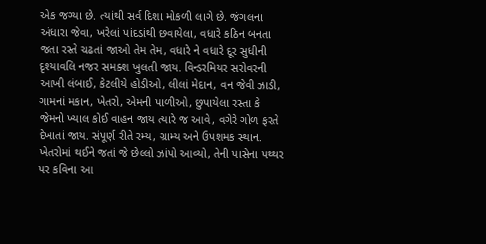એક જગ્યા છે. ત્યાંથી સર્વ દિશા મોકળી લાગે છે. જંગલના અંધારા જેવા, ખરેલાં પાંદડાંથી છવાયેલા, વધારે કઠિન બનતા જતા રસ્તે ચઢતાં જાઓ તેમ તેમ, વધારે ને વધારે દૂર સુધીની દૃશ્યાવલિ નજર સમક્શ ખુલતી જાય. વિન્ડરમિયર સરોવરની આખી લંબાઈ, કેટલીયે હોડીઓ, લીલાં મેદાન, વન જેવી ઝાડી, ગામનાં મકાન, ખેતરો, એમની પાળીઓ, છુપાયેલા રસ્તા કે જેમનો ખ્યાલ કોઈ વાહન જાય ત્યારે જ આવે, વગેરે ગોળ ફરતે દેખાતાં જાય. સંપૂર્ણ રીતે રમ્ય, ગ્રામ્ય અને ઉપશમક સ્થાન. ખેતરોમાં થઈને જતાં જે છેલ્લો ઝાંપો આવ્યો, તેની પાસેના પથ્થર પર કવિના આ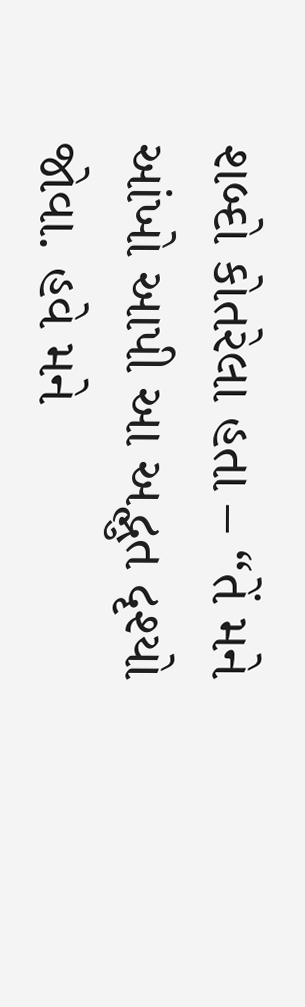શબ્દો કોતરેલા હતા – “તેં મને આંખો આપી આ અદ્ભુત દૃશ્યો જોવા. હવે મને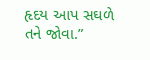હૃદય આપ સઘળે તને જોવા.”